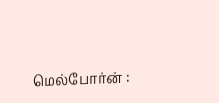மெல்போர்ன் :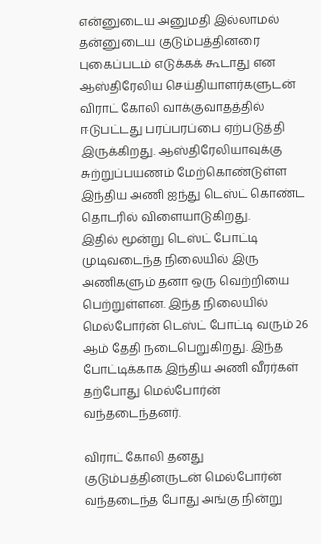என்னுடைய அனுமதி இல்லாமல் தன்னுடைய குடும்பத்தினரை புகைப்படம் எடுக்கக் கூடாது என ஆஸ்திரேலிய செய்தியாளர்களுடன் விராட் கோலி வாக்குவாதத்தில் ஈடுபட்டது பரப்பரப்பை ஏற்படுத்தி இருக்கிறது. ஆஸ்திரேலியாவுக்கு சுற்றுப்பயணம் மேற்கொண்டுள்ள இந்திய அணி ஐந்து டெஸ்ட் கொண்ட தொடரில் விளையாடுகிறது.
இதில் மூன்று டெஸ்ட் போட்டி முடிவடைந்த நிலையில் இரு அணிகளும் தனா ஒரு வெற்றியை பெற்றுள்ளன. இந்த நிலையில் மெல்போர்ன் டெஸ்ட் போட்டி வரும் 26 ஆம் தேதி நடைபெறுகிறது. இந்த போட்டிக்காக இந்திய அணி வீரர்கள் தற்போது மெல்போர்ன் வந்தடைந்தனர்.

விராட் கோலி தனது குடும்பத்தினருடன் மெல்போர்ன் வந்தடைந்த போது அங்கு நின்று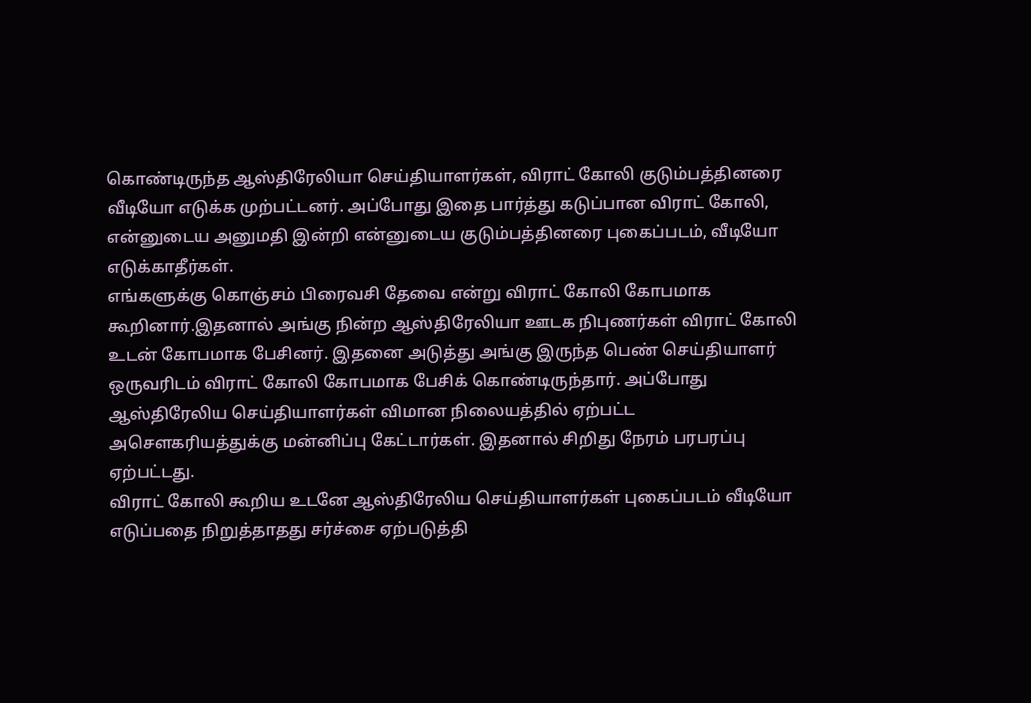கொண்டிருந்த ஆஸ்திரேலியா செய்தியாளர்கள், விராட் கோலி குடும்பத்தினரை வீடியோ எடுக்க முற்பட்டனர். அப்போது இதை பார்த்து கடுப்பான விராட் கோலி, என்னுடைய அனுமதி இன்றி என்னுடைய குடும்பத்தினரை புகைப்படம், வீடியோ எடுக்காதீர்கள்.
எங்களுக்கு கொஞ்சம் பிரைவசி தேவை என்று விராட் கோலி கோபமாக கூறினார்.இதனால் அங்கு நின்ற ஆஸ்திரேலியா ஊடக நிபுணர்கள் விராட் கோலி உடன் கோபமாக பேசினர். இதனை அடுத்து அங்கு இருந்த பெண் செய்தியாளர் ஒருவரிடம் விராட் கோலி கோபமாக பேசிக் கொண்டிருந்தார். அப்போது ஆஸ்திரேலிய செய்தியாளர்கள் விமான நிலையத்தில் ஏற்பட்ட அசெளகரியத்துக்கு மன்னிப்பு கேட்டார்கள். இதனால் சிறிது நேரம் பரபரப்பு ஏற்பட்டது.
விராட் கோலி கூறிய உடனே ஆஸ்திரேலிய செய்தியாளர்கள் புகைப்படம் வீடியோ எடுப்பதை நிறுத்தாதது சர்ச்சை ஏற்படுத்தி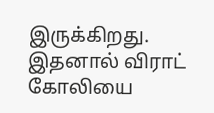இருக்கிறது. இதனால் விராட் கோலியை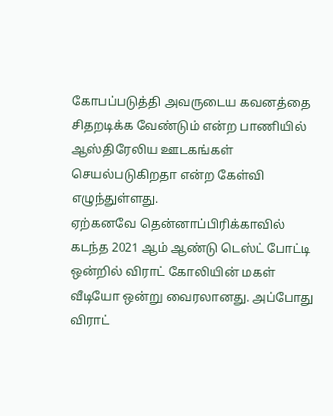கோபப்படுத்தி அவருடைய கவனத்தை சிதறடிக்க வேண்டும் என்ற பாணியில் ஆஸ்திரேலிய ஊடகங்கள் செயல்படுகிறதா என்ற கேள்வி எழுந்துள்ளது.
ஏற்கனவே தென்னாப்பிரிக்காவில் கடந்த 2021 ஆம் ஆண்டு டெஸ்ட் போட்டி ஒன்றில் விராட் கோலியின் மகள் வீடியோ ஒன்று வைரலானது. அப்போது விராட்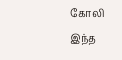கோலி இந்த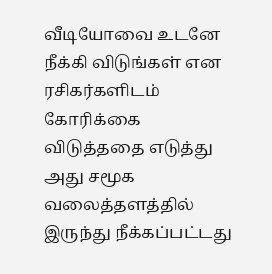வீடியோவை உடனே நீக்கி விடுங்கள் என ரசிகர்களிடம் கோரிக்கை விடுத்ததை எடுத்து அது சமூக வலைத்தளத்தில் இருந்து நீக்கப்பட்டது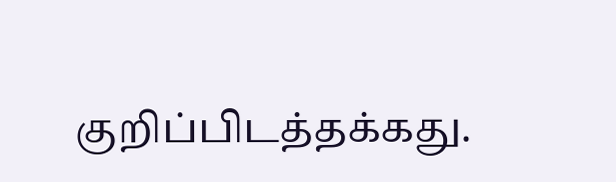குறிப்பிடத்தக்கது.